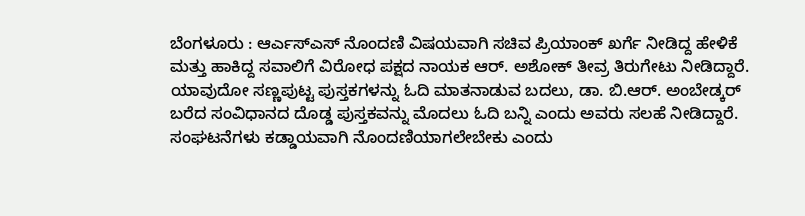ಬೆಂಗಳೂರು : ಆರ್ಎಸ್ಎಸ್ ನೊಂದಣಿ ವಿಷಯವಾಗಿ ಸಚಿವ ಪ್ರಿಯಾಂಕ್ ಖರ್ಗೆ ನೀಡಿದ್ದ ಹೇಳಿಕೆ ಮತ್ತು ಹಾಕಿದ್ದ ಸವಾಲಿಗೆ ವಿರೋಧ ಪಕ್ಷದ ನಾಯಕ ಆರ್. ಅಶೋಕ್ ತೀವ್ರ ತಿರುಗೇಟು ನೀಡಿದ್ದಾರೆ. ಯಾವುದೋ ಸಣ್ಣಪುಟ್ಟ ಪುಸ್ತಕಗಳನ್ನು ಓದಿ ಮಾತನಾಡುವ ಬದಲು, ಡಾ. ಬಿ.ಆರ್. ಅಂಬೇಡ್ಕರ್ ಬರೆದ ಸಂವಿಧಾನದ ದೊಡ್ಡ ಪುಸ್ತಕವನ್ನು ಮೊದಲು ಓದಿ ಬನ್ನಿ ಎಂದು ಅವರು ಸಲಹೆ ನೀಡಿದ್ದಾರೆ.
ಸಂಘಟನೆಗಳು ಕಡ್ಡಾಯವಾಗಿ ನೊಂದಣಿಯಾಗಲೇಬೇಕು ಎಂದು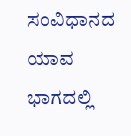ಸಂವಿಧಾನದ ಯಾವ ಭಾಗದಲ್ಲಿ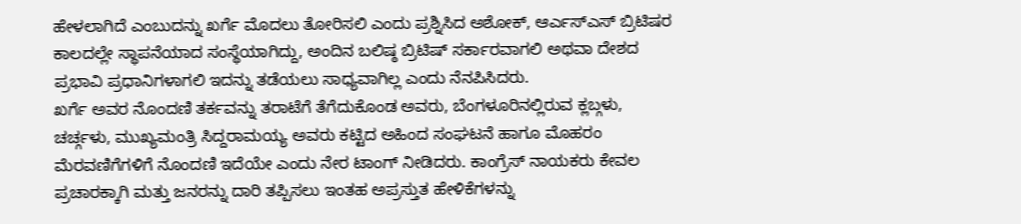ಹೇಳಲಾಗಿದೆ ಎಂಬುದನ್ನು ಖರ್ಗೆ ಮೊದಲು ತೋರಿಸಲಿ ಎಂದು ಪ್ರಶ್ನಿಸಿದ ಅಶೋಕ್, ಆರ್ಎಸ್ಎಸ್ ಬ್ರಿಟಿಷರ ಕಾಲದಲ್ಲೇ ಸ್ಥಾಪನೆಯಾದ ಸಂಸ್ಥೆಯಾಗಿದ್ದು, ಅಂದಿನ ಬಲಿಷ್ಠ ಬ್ರಿಟಿಷ್ ಸರ್ಕಾರವಾಗಲಿ ಅಥವಾ ದೇಶದ ಪ್ರಭಾವಿ ಪ್ರಧಾನಿಗಳಾಗಲಿ ಇದನ್ನು ತಡೆಯಲು ಸಾಧ್ಯವಾಗಿಲ್ಲ ಎಂದು ನೆನಪಿಸಿದರು.
ಖರ್ಗೆ ಅವರ ನೊಂದಣಿ ತರ್ಕವನ್ನು ತರಾಟೆಗೆ ತೆಗೆದುಕೊಂಡ ಅವರು, ಬೆಂಗಳೂರಿನಲ್ಲಿರುವ ಕ್ಲಬ್ಗಳು, ಚರ್ಚ್ಗಳು, ಮುಖ್ಯಮಂತ್ರಿ ಸಿದ್ದರಾಮಯ್ಯ ಅವರು ಕಟ್ಟಿದ ಅಹಿಂದ ಸಂಘಟನೆ ಹಾಗೂ ಮೊಹರಂ ಮೆರವಣಿಗೆಗಳಿಗೆ ನೊಂದಣಿ ಇದೆಯೇ ಎಂದು ನೇರ ಟಾಂಗ್ ನೀಡಿದರು. ಕಾಂಗ್ರೆಸ್ ನಾಯಕರು ಕೇವಲ ಪ್ರಚಾರಕ್ಕಾಗಿ ಮತ್ತು ಜನರನ್ನು ದಾರಿ ತಪ್ಪಿಸಲು ಇಂತಹ ಅಪ್ರಸ್ತುತ ಹೇಳಿಕೆಗಳನ್ನು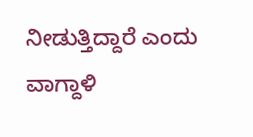ನೀಡುತ್ತಿದ್ದಾರೆ ಎಂದು ವಾಗ್ದಾಳಿ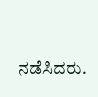ನಡೆಸಿದರು.